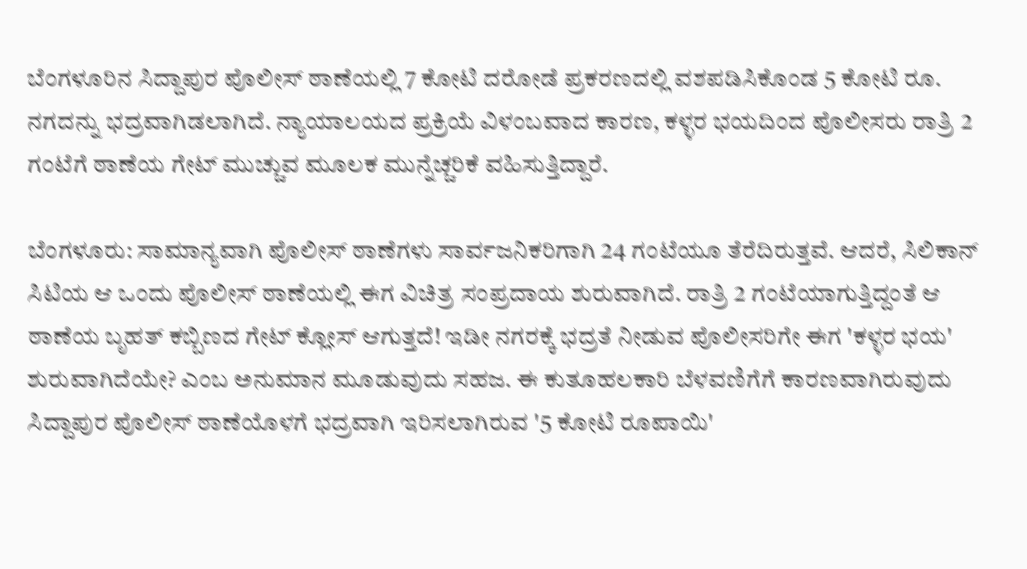ಬೆಂಗಳೂರಿನ ಸಿದ್ದಾಪುರ ಪೊಲೀಸ್ ಠಾಣೆಯಲ್ಲಿ 7 ಕೋಟಿ ದರೋಡೆ ಪ್ರಕರಣದಲ್ಲಿ ವಶಪಡಿಸಿಕೊಂಡ 5 ಕೋಟಿ ರೂ. ನಗದನ್ನು ಭದ್ರವಾಗಿಡಲಾಗಿದೆ. ನ್ಯಾಯಾಲಯದ ಪ್ರಕ್ರಿಯೆ ವಿಳಂಬವಾದ ಕಾರಣ, ಕಳ್ಳರ ಭಯದಿಂದ ಪೊಲೀಸರು ರಾತ್ರಿ 2 ಗಂಟೆಗೆ ಠಾಣೆಯ ಗೇಟ್ ಮುಚ್ಚುವ ಮೂಲಕ ಮುನ್ನೆಚ್ಚರಿಕೆ ವಹಿಸುತ್ತಿದ್ದಾರೆ.

ಬೆಂಗಳೂರು: ಸಾಮಾನ್ಯವಾಗಿ ಪೊಲೀಸ್ ಠಾಣೆಗಳು ಸಾರ್ವಜನಿಕರಿಗಾಗಿ 24 ಗಂಟೆಯೂ ತೆರೆದಿರುತ್ತವೆ. ಆದರೆ, ಸಿಲಿಕಾನ್ ಸಿಟಿಯ ಆ ಒಂದು ಪೊಲೀಸ್ ಠಾಣೆಯಲ್ಲಿ ಈಗ ವಿಚಿತ್ರ ಸಂಪ್ರದಾಯ ಶುರುವಾಗಿದೆ. ರಾತ್ರಿ 2 ಗಂಟೆಯಾಗುತ್ತಿದ್ದಂತೆ ಆ ಠಾಣೆಯ ಬೃಹತ್ ಕಬ್ಬಿಣದ ಗೇಟ್ ಕ್ಲೋಸ್ ಆಗುತ್ತದೆ! ಇಡೀ ನಗರಕ್ಕೆ ಭದ್ರತೆ ನೀಡುವ ಪೊಲೀಸರಿಗೇ ಈಗ 'ಕಳ್ಳರ ಭಯ' ಶುರುವಾಗಿದೆಯೇ? ಎಂಬ ಅನುಮಾನ ಮೂಡುವುದು ಸಹಜ. ಈ ಕುತೂಹಲಕಾರಿ ಬೆಳವಣಿಗೆಗೆ ಕಾರಣವಾಗಿರುವುದು ಸಿದ್ದಾಪುರ ಪೊಲೀಸ್ ಠಾಣೆಯೊಳಗೆ ಭದ್ರವಾಗಿ ಇರಿಸಲಾಗಿರುವ '5 ಕೋಟಿ ರೂಪಾಯಿ'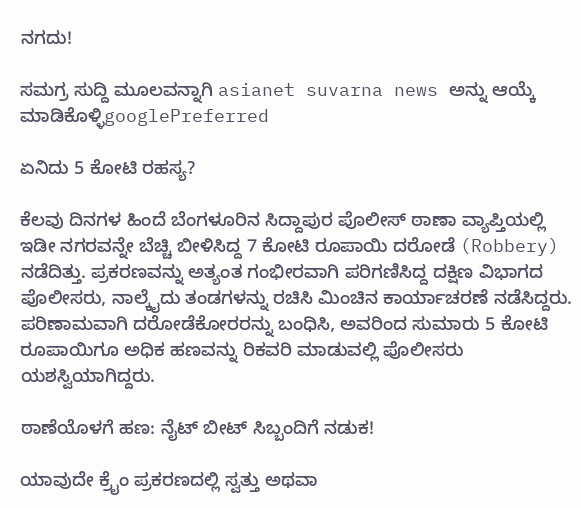ನಗದು!

ಸಮಗ್ರ ಸುದ್ದಿ ಮೂಲವನ್ನಾಗಿ asianet suvarna news ಅನ್ನು ಆಯ್ಕೆ ಮಾಡಿಕೊಳ್ಳಿgooglePreferred

ಏನಿದು 5 ಕೋಟಿ ರಹಸ್ಯ?

ಕೆಲವು ದಿನಗಳ ಹಿಂದೆ ಬೆಂಗಳೂರಿನ ಸಿದ್ದಾಪುರ ಪೊಲೀಸ್ ಠಾಣಾ ವ್ಯಾಪ್ತಿಯಲ್ಲಿ ಇಡೀ ನಗರವನ್ನೇ ಬೆಚ್ಚಿ ಬೀಳಿಸಿದ್ದ 7 ಕೋಟಿ ರೂಪಾಯಿ ದರೋಡೆ (Robbery) ನಡೆದಿತ್ತು. ಪ್ರಕರಣವನ್ನು ಅತ್ಯಂತ ಗಂಭೀರವಾಗಿ ಪರಿಗಣಿಸಿದ್ದ ದಕ್ಷಿಣ ವಿಭಾಗದ ಪೊಲೀಸರು, ನಾಲ್ಕೈದು ತಂಡಗಳನ್ನು ರಚಿಸಿ ಮಿಂಚಿನ ಕಾರ್ಯಾಚರಣೆ ನಡೆಸಿದ್ದರು. ಪರಿಣಾಮವಾಗಿ ದರೋಡೆಕೋರರನ್ನು ಬಂಧಿಸಿ, ಅವರಿಂದ ಸುಮಾರು 5 ಕೋಟಿ ರೂಪಾಯಿಗೂ ಅಧಿಕ ಹಣವನ್ನು ರಿಕವರಿ ಮಾಡುವಲ್ಲಿ ಪೊಲೀಸರು ಯಶಸ್ವಿಯಾಗಿದ್ದರು.

ಠಾಣೆಯೊಳಗೆ ಹಣ: ನೈಟ್ ಬೀಟ್ ಸಿಬ್ಬಂದಿಗೆ ನಡುಕ!

ಯಾವುದೇ ಕ್ರೈಂ ಪ್ರಕರಣದಲ್ಲಿ ಸ್ವತ್ತು ಅಥವಾ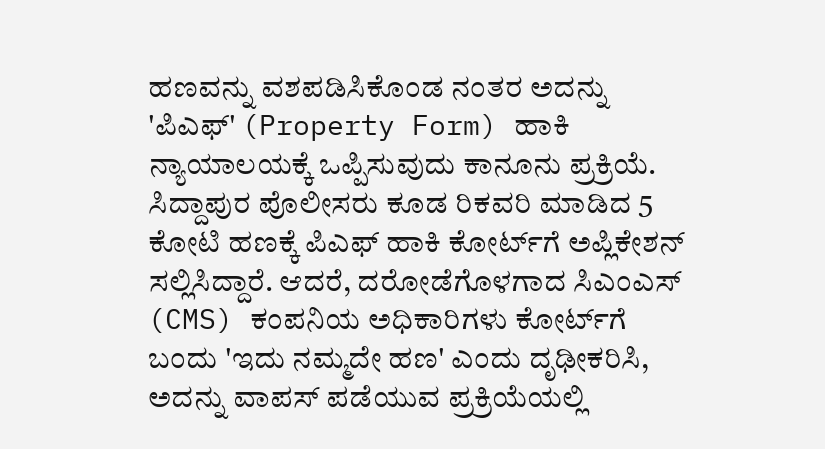ಹಣವನ್ನು ವಶಪಡಿಸಿಕೊಂಡ ನಂತರ ಅದನ್ನು 'ಪಿಎಫ್' (Property Form) ಹಾಕಿ ನ್ಯಾಯಾಲಯಕ್ಕೆ ಒಪ್ಪಿಸುವುದು ಕಾನೂನು ಪ್ರಕ್ರಿಯೆ. ಸಿದ್ದಾಪುರ ಪೊಲೀಸರು ಕೂಡ ರಿಕವರಿ ಮಾಡಿದ 5 ಕೋಟಿ ಹಣಕ್ಕೆ ಪಿಎಫ್ ಹಾಕಿ ಕೋರ್ಟ್‌ಗೆ ಅಪ್ಲಿಕೇಶನ್ ಸಲ್ಲಿಸಿದ್ದಾರೆ. ಆದರೆ, ದರೋಡೆಗೊಳಗಾದ ಸಿಎಂಎಸ್ (CMS) ಕಂಪನಿಯ ಅಧಿಕಾರಿಗಳು ಕೋರ್ಟ್‌ಗೆ ಬಂದು 'ಇದು ನಮ್ಮದೇ ಹಣ' ಎಂದು ದೃಢೀಕರಿಸಿ, ಅದನ್ನು ವಾಪಸ್ ಪಡೆಯುವ ಪ್ರಕ್ರಿಯೆಯಲ್ಲಿ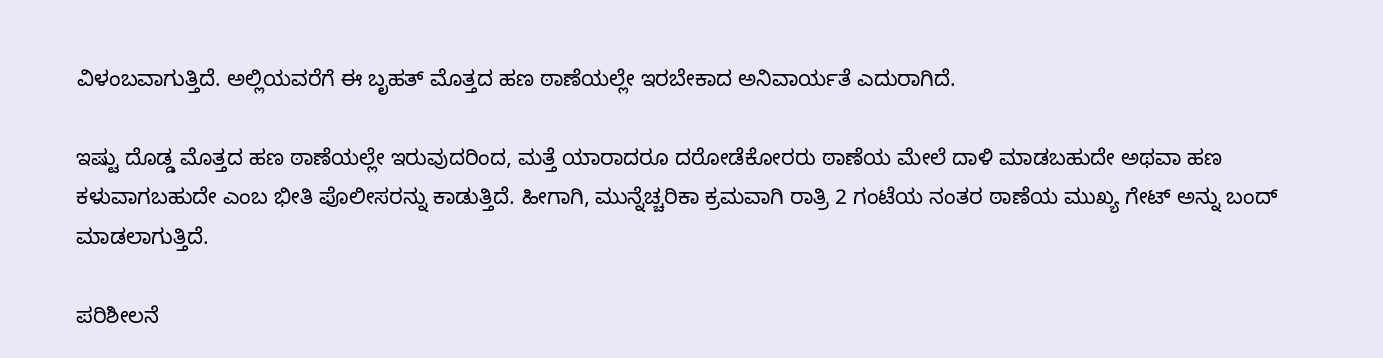ವಿಳಂಬವಾಗುತ್ತಿದೆ. ಅಲ್ಲಿಯವರೆಗೆ ಈ ಬೃಹತ್ ಮೊತ್ತದ ಹಣ ಠಾಣೆಯಲ್ಲೇ ಇರಬೇಕಾದ ಅನಿವಾರ್ಯತೆ ಎದುರಾಗಿದೆ.

ಇಷ್ಟು ದೊಡ್ಡ ಮೊತ್ತದ ಹಣ ಠಾಣೆಯಲ್ಲೇ ಇರುವುದರಿಂದ, ಮತ್ತೆ ಯಾರಾದರೂ ದರೋಡೆಕೋರರು ಠಾಣೆಯ ಮೇಲೆ ದಾಳಿ ಮಾಡಬಹುದೇ ಅಥವಾ ಹಣ ಕಳುವಾಗಬಹುದೇ ಎಂಬ ಭೀತಿ ಪೊಲೀಸರನ್ನು ಕಾಡುತ್ತಿದೆ. ಹೀಗಾಗಿ, ಮುನ್ನೆಚ್ಚರಿಕಾ ಕ್ರಮವಾಗಿ ರಾತ್ರಿ 2 ಗಂಟೆಯ ನಂತರ ಠಾಣೆಯ ಮುಖ್ಯ ಗೇಟ್ ಅನ್ನು ಬಂದ್ ಮಾಡಲಾಗುತ್ತಿದೆ.

ಪರಿಶೀಲನೆ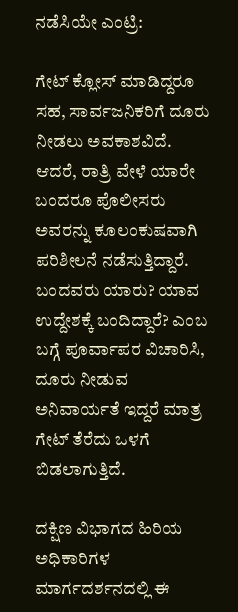ನಡೆಸಿಯೇ ಎಂಟ್ರಿ:

ಗೇಟ್ ಕ್ಲೋಸ್ ಮಾಡಿದ್ದರೂ ಸಹ, ಸಾರ್ವಜನಿಕರಿಗೆ ದೂರು ನೀಡಲು ಅವಕಾಶವಿದೆ. ಆದರೆ, ರಾತ್ರಿ ವೇಳೆ ಯಾರೇ ಬಂದರೂ ಪೊಲೀಸರು ಅವರನ್ನು ಕೂಲಂಕುಷವಾಗಿ ಪರಿಶೀಲನೆ ನಡೆಸುತ್ತಿದ್ದಾರೆ. ಬಂದವರು ಯಾರು? ಯಾವ ಉದ್ದೇಶಕ್ಕೆ ಬಂದಿದ್ದಾರೆ? ಎಂಬ ಬಗ್ಗೆ ಪೂರ್ವಾಪರ ವಿಚಾರಿಸಿ, ದೂರು ನೀಡುವ ಅನಿವಾರ್ಯತೆ ಇದ್ದರೆ ಮಾತ್ರ ಗೇಟ್ ತೆರೆದು ಒಳಗೆ ಬಿಡಲಾಗುತ್ತಿದೆ.

ದಕ್ಷಿಣ ವಿಭಾಗದ ಹಿರಿಯ ಅಧಿಕಾರಿಗಳ ಮಾರ್ಗದರ್ಶನದಲ್ಲಿ ಈ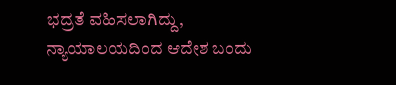ಭದ್ರತೆ ವಹಿಸಲಾಗಿದ್ದು, ನ್ಯಾಯಾಲಯದಿಂದ ಆದೇಶ ಬಂದು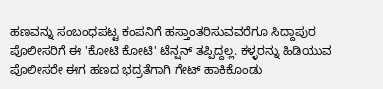ಹಣವನ್ನು ಸಂಬಂಧಪಟ್ಟ ಕಂಪನಿಗೆ ಹಸ್ತಾಂತರಿಸುವವರೆಗೂ ಸಿದ್ದಾಪುರ ಪೊಲೀಸರಿಗೆ ಈ 'ಕೋಟಿ ಕೋಟಿ' ಟೆನ್ಷನ್ ತಪ್ಪಿದ್ದಲ್ಲ. ಕಳ್ಳರನ್ನು ಹಿಡಿಯುವ ಪೊಲೀಸರೇ ಈಗ ಹಣದ ಭದ್ರತೆಗಾಗಿ ಗೇಟ್ ಹಾಕಿಕೊಂಡು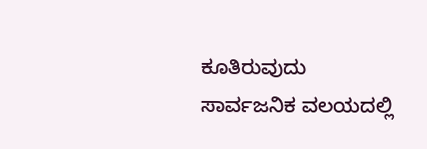ಕೂತಿರುವುದು ಸಾರ್ವಜನಿಕ ವಲಯದಲ್ಲಿ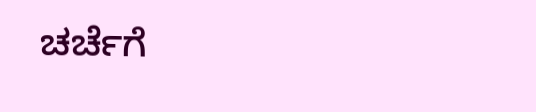ಚರ್ಚೆಗೆ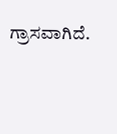ಗ್ರಾಸವಾಗಿದೆ.